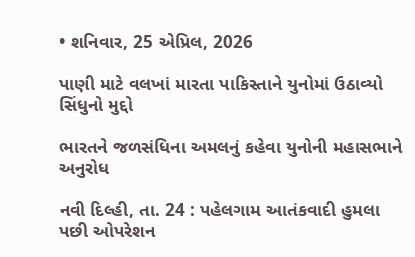• શનિવાર, 25 એપ્રિલ, 2026

પાણી માટે વલખાં મારતા પાકિસ્તાને યુનોમાં ઉઠાવ્યો સિંધુનો મુદ્દો

ભારતને જળસંધિના અમલનું કહેવા યુનોની મહાસભાને અનુરોધ

નવી દિલ્હી, તા. 24 : પહેલગામ આતંકવાદી હુમલા પછી ઓપરેશન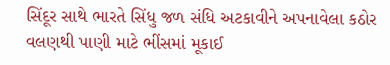સિંદૂર સાથે ભારતે સિંધુ જળ સંધિ અટકાવીને અપનાવેલા કઠોર વલણથી પાણી માટે ભીંસમાં મૂકાઈ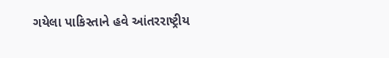ગયેલા પાકિસ્તાને હવે આંતરરાષ્ટ્રીય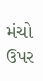મંચો ઉપર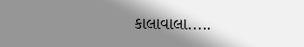કાલાવાલા.....